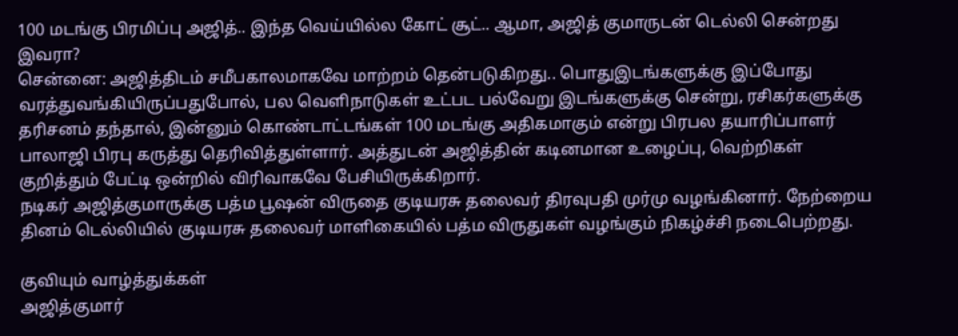100 மடங்கு பிரமிப்பு அஜித்.. இந்த வெய்யில்ல கோட் சூட்.. ஆமா, அஜித் குமாருடன் டெல்லி சென்றது இவரா?
சென்னை: அஜித்திடம் சமீபகாலமாகவே மாற்றம் தென்படுகிறது.. பொதுஇடங்களுக்கு இப்போது வரத்துவங்கியிருப்பதுபோல், பல வெளிநாடுகள் உட்பட பல்வேறு இடங்களுக்கு சென்று, ரசிகர்களுக்கு தரிசனம் தந்தால், இன்னும் கொண்டாட்டங்கள் 100 மடங்கு அதிகமாகும் என்று பிரபல தயாரிப்பாளர் பாலாஜி பிரபு கருத்து தெரிவித்துள்ளார். அத்துடன் அஜித்தின் கடினமான உழைப்பு, வெற்றிகள் குறித்தும் பேட்டி ஒன்றில் விரிவாகவே பேசியிருக்கிறார்.
நடிகர் அஜித்குமாருக்கு பத்ம பூஷன் விருதை குடியரசு தலைவர் திரவுபதி முர்மு வழங்கினார். நேற்றைய தினம் டெல்லியில் குடியரசு தலைவர் மாளிகையில் பத்ம விருதுகள் வழங்கும் நிகழ்ச்சி நடைபெற்றது.

குவியும் வாழ்த்துக்கள்
அஜித்குமார்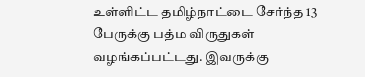உள்ளிட்ட தமிழ்நாட்டை சேர்ந்த 13 பேருக்கு பத்ம விருதுகள் வழங்கப்பட்டது. இவருக்கு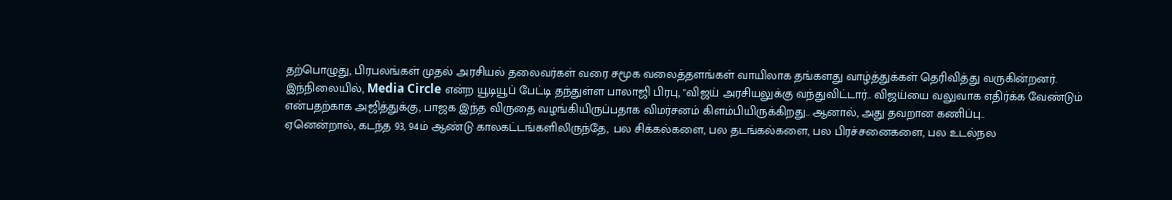தற்பொழுது, பிரபலங்கள் முதல் அரசியல் தலைவர்கள் வரை சமூக வலைத்தளங்கள் வாயிலாக தங்களது வாழ்த்துக்கள் தெரிவித்து வருகின்றனர்.
இந்நிலையில், Media Circle என்ற யூடியூப் பேட்டி தந்துள்ள பாலாஜி பிரபு, "விஜய் அரசியலுக்கு வந்துவிட்டார்.. விஜய்யை வலுவாக எதிர்க்க வேண்டும் என்பதற்காக அஜித்துக்கு, பாஜக இந்த விருதை வழங்கியிருப்பதாக விமர்சனம் கிளம்பியிருக்கிறது.. ஆனால், அது தவறான கணிப்பு..
ஏனென்றால், கடந்த 93, 94ம் ஆண்டு காலகட்டங்களிலிருந்தே, பல சிக்கல்களை, பல தடங்கல்களை, பல பிரச்சனைகளை, பல உடல்நல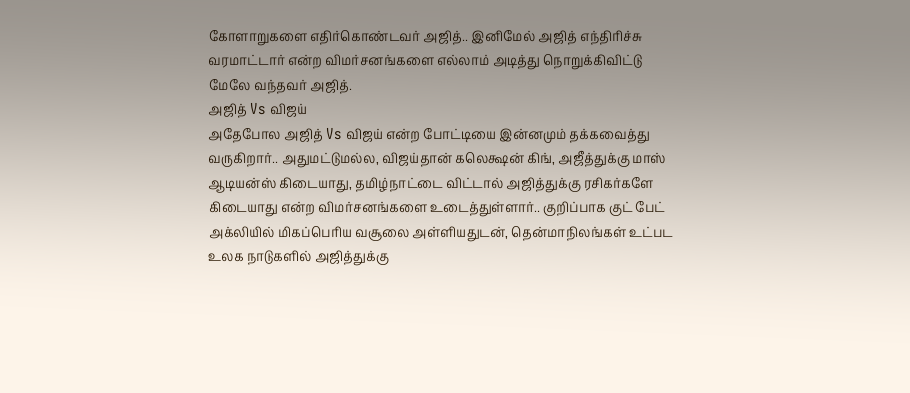கோளாறுகளை எதிர்கொண்டவர் அஜித்.. இனிமேல் அஜித் எந்திரிச்சு வரமாட்டார் என்ற விமர்சனங்களை எல்லாம் அடித்து நொறுக்கிவிட்டு மேலே வந்தவர் அஜித்.
அஜித் Vs விஜய்
அதேபோல அஜித் Vs விஜய் என்ற போட்டியை இன்னமும் தக்கவைத்து வருகிறார்.. அதுமட்டுமல்ல, விஜய்தான் கலெக்ஷன் கிங், அஜீத்துக்கு மாஸ் ஆடியன்ஸ் கிடையாது, தமிழ்நாட்டை விட்டால் அஜித்துக்கு ரசிகர்களே கிடையாது என்ற விமர்சனங்களை உடைத்துள்ளார்.. குறிப்பாக குட் பேட் அக்லியில் மிகப்பெரிய வசூலை அள்ளியதுடன், தென்மாநிலங்கள் உட்பட உலக நாடுகளில் அஜித்துக்கு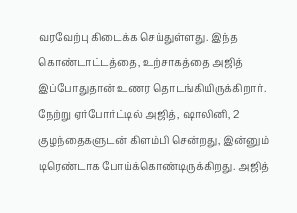வரவேற்பு கிடைக்க செய்துள்ளது. இந்த கொண்டாட்டத்தை, உற்சாகத்தை அஜித் இப்போதுதான் உணர தொடங்கியிருக்கிறார்.
நேற்று ஏர்போர்ட்டில் அஜித், ஷாலினி, 2 குழந்தைகளுடன் கிளம்பி சென்றது, இன்னும் டிரெண்டாக போய்க்கொண்டிருக்கிறது. அஜித்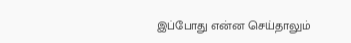இப்போது என்ன செய்தாலும்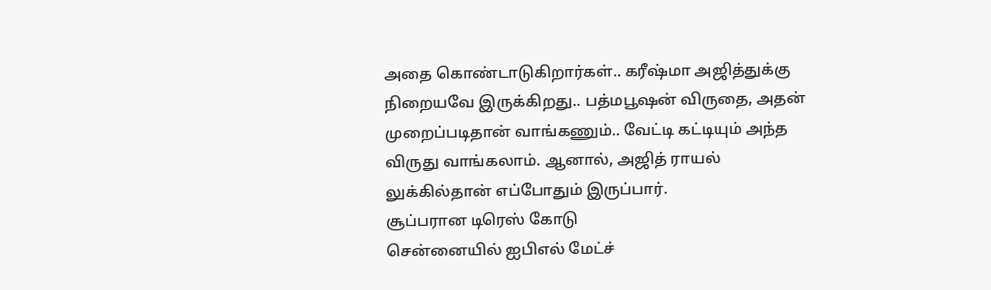அதை கொண்டாடுகிறார்கள்.. கரீஷ்மா அஜித்துக்கு நிறையவே இருக்கிறது.. பத்மபூஷன் விருதை, அதன் முறைப்படிதான் வாங்கணும்.. வேட்டி கட்டியும் அந்த விருது வாங்கலாம். ஆனால், அஜித் ராயல் லுக்கில்தான் எப்போதும் இருப்பார்.
சூப்பரான டிரெஸ் கோடு
சென்னையில் ஐபிஎல் மேட்ச்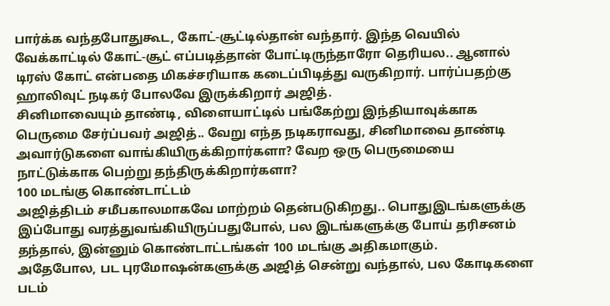பார்க்க வந்தபோதுகூட, கோட்-சூட்டில்தான் வந்தார். இந்த வெயில் வேக்காட்டில் கோட்-சூட் எப்படித்தான் போட்டிருந்தாரோ தெரியல.. ஆனால் டிரஸ் கோட் என்பதை மிகச்சரியாக கடைப்பிடித்து வருகிறார். பார்ப்பதற்கு ஹாலிவுட் நடிகர் போலவே இருக்கிறார் அஜித்.
சினிமாவையும் தாண்டி, விளையாட்டில் பங்கேற்று இந்தியாவுக்காக பெருமை சேர்ப்பவர் அஜித்.. வேறு எந்த நடிகராவது, சினிமாவை தாண்டி அவார்டுகளை வாங்கியிருக்கிறார்களா? வேற ஒரு பெருமையை நாட்டுக்காக பெற்று தந்திருக்கிறார்களா?
100 மடங்கு கொண்டாட்டம்
அஜித்திடம் சமீபகாலமாகவே மாற்றம் தென்படுகிறது.. பொதுஇடங்களுக்கு இப்போது வரத்துவங்கியிருப்பதுபோல், பல இடங்களுக்கு போய் தரிசனம் தந்தால், இன்னும் கொண்டாட்டங்கள் 100 மடங்கு அதிகமாகும்.
அதேபோல, பட புரமோஷன்களுக்கு அஜித் சென்று வந்தால், பல கோடிகளை படம்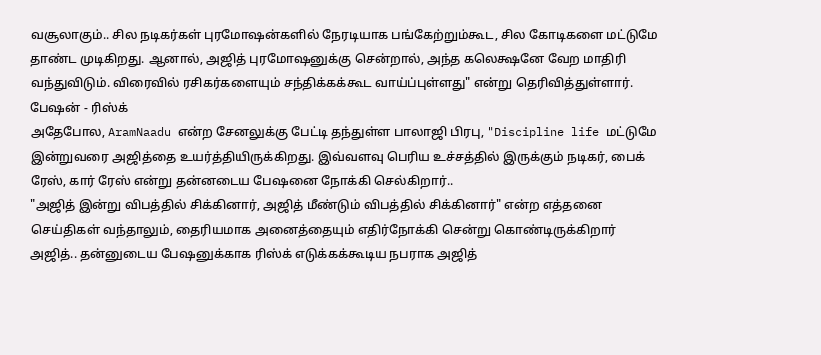வசூலாகும்.. சில நடிகர்கள் புரமோஷன்களில் நேரடியாக பங்கேற்றும்கூட, சில கோடிகளை மட்டுமே தாண்ட முடிகிறது. ஆனால், அஜித் புரமோஷனுக்கு சென்றால், அந்த கலெக்ஷனே வேற மாதிரி வந்துவிடும். விரைவில் ரசிகர்களையும் சந்திக்கக்கூட வாய்ப்புள்ளது" என்று தெரிவித்துள்ளார்.
பேஷன் - ரிஸ்க்
அதேபோல, AramNaadu என்ற சேனலுக்கு பேட்டி தந்துள்ள பாலாஜி பிரபு, "Discipline life மட்டுமே இன்றுவரை அஜித்தை உயர்த்தியிருக்கிறது. இவ்வளவு பெரிய உச்சத்தில் இருக்கும் நடிகர், பைக் ரேஸ், கார் ரேஸ் என்று தன்னடைய பேஷனை நோக்கி செல்கிறார்..
"அஜித் இன்று விபத்தில் சிக்கினார், அஜித் மீண்டும் விபத்தில் சிக்கினார்" என்ற எத்தனை செய்திகள் வந்தாலும், தைரியமாக அனைத்தையும் எதிர்நோக்கி சென்று கொண்டிருக்கிறார் அஜித்.. தன்னுடைய பேஷனுக்காக ரிஸ்க் எடுக்கக்கூடிய நபராக அஜித்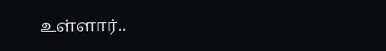உள்ளார்..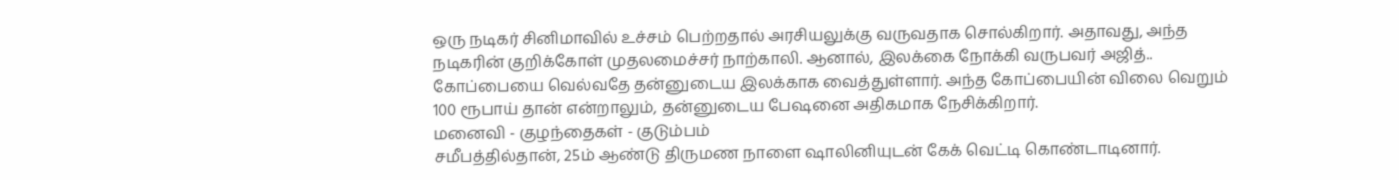ஒரு நடிகர் சினிமாவில் உச்சம் பெற்றதால் அரசியலுக்கு வருவதாக சொல்கிறார். அதாவது, அந்த நடிகரின் குறிக்கோள் முதலமைச்சர் நாற்காலி. ஆனால், இலக்கை நோக்கி வருபவர் அஜித்.. கோப்பையை வெல்வதே தன்னுடைய இலக்காக வைத்துள்ளார். அந்த கோப்பையின் விலை வெறும் 100 ரூபாய் தான் என்றாலும், தன்னுடைய பேஷனை அதிகமாக நேசிக்கிறார்.
மனைவி - குழந்தைகள் - குடும்பம்
சமீபத்தில்தான், 25ம் ஆண்டு திருமண நாளை ஷாலினியுடன் கேக் வெட்டி கொண்டாடினார்.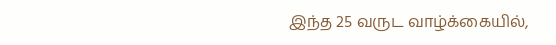இந்த 25 வருட வாழ்க்கையில்,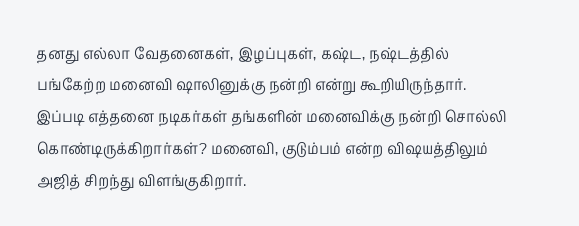தனது எல்லா வேதனைகள், இழப்புகள், கஷ்ட, நஷ்டத்தில் பங்கேற்ற மனைவி ஷாலினுக்கு நன்றி என்று கூறியிருந்தார். இப்படி எத்தனை நடிகர்கள் தங்களின் மனைவிக்கு நன்றி சொல்லி கொண்டிருக்கிறார்கள்? மனைவி, குடும்பம் என்ற விஷயத்திலும் அஜித் சிறந்து விளங்குகிறார்.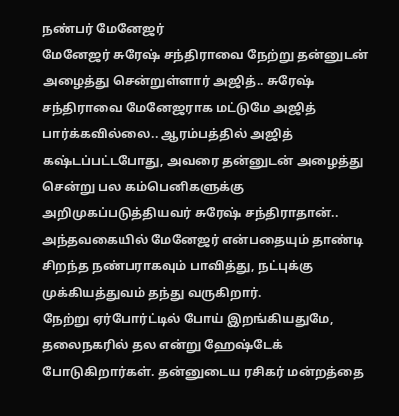நண்பர் மேனேஜர்
மேனேஜர் சுரேஷ் சந்திராவை நேற்று தன்னுடன் அழைத்து சென்றுள்ளார் அஜித்.. சுரேஷ் சந்திராவை மேனேஜராக மட்டுமே அஜித் பார்க்கவில்லை.. ஆரம்பத்தில் அஜித் கஷ்டப்பட்டபோது, அவரை தன்னுடன் அழைத்து சென்று பல கம்பெனிகளுக்கு அறிமுகப்படுத்தியவர் சுரேஷ் சந்திராதான்.. அந்தவகையில் மேனேஜர் என்பதையும் தாண்டி சிறந்த நண்பராகவும் பாவித்து, நட்புக்கு முக்கியத்துவம் தந்து வருகிறார்.
நேற்று ஏர்போர்ட்டில் போய் இறங்கியதுமே, தலைநகரில் தல என்று ஹேஷ்டேக் போடுகிறார்கள். தன்னுடைய ரசிகர் மன்றத்தை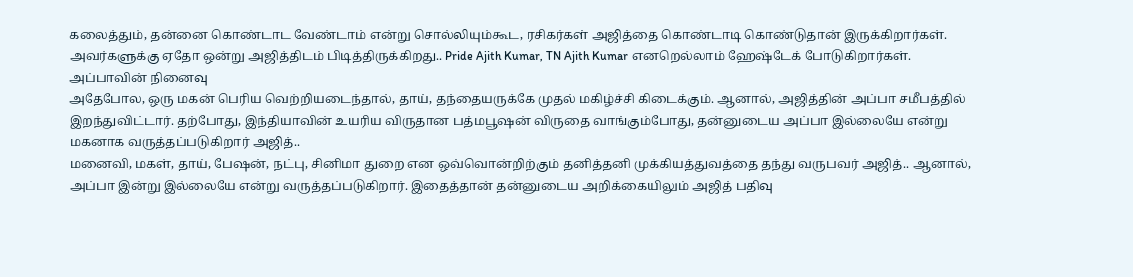கலைத்தும், தன்னை கொண்டாட வேண்டாம் என்று சொல்லியும்கூட, ரசிகர்கள் அஜித்தை கொண்டாடி கொண்டுதான் இருக்கிறார்கள். அவர்களுக்கு ஏதோ ஒன்று அஜித்திடம் பிடித்திருக்கிறது.. Pride Ajith Kumar, TN Ajith Kumar எனறெல்லாம் ஹேஷ்டேக் போடுகிறார்கள்.
அப்பாவின் நினைவு
அதேபோல, ஒரு மகன் பெரிய வெற்றியடைந்தால், தாய், தந்தையருக்கே முதல் மகிழ்ச்சி கிடைக்கும். ஆனால், அஜித்தின் அப்பா சமீபத்தில் இறந்துவிட்டார். தற்போது, இந்தியாவின் உயரிய விருதான பத்மபூஷன் விருதை வாங்கும்போது, தன்னுடைய அப்பா இல்லையே என்று மகனாக வருத்தப்படுகிறார் அஜித்..
மனைவி, மகள், தாய், பேஷன், நட்பு, சினிமா துறை என ஒவ்வொன்றிற்கும் தனித்தனி முக்கியத்துவத்தை தந்து வருபவர் அஜித்.. ஆனால், அப்பா இன்று இல்லையே என்று வருத்தப்படுகிறார். இதைத்தான் தன்னுடைய அறிக்கையிலும் அஜித் பதிவு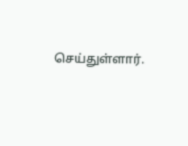செய்துள்ளார்.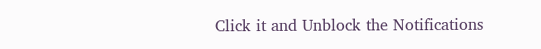Click it and Unblock the Notifications